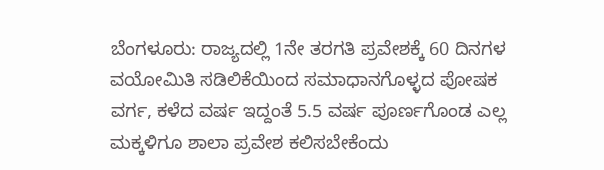ಬೆಂಗಳೂರು: ರಾಜ್ಯದಲ್ಲಿ 1ನೇ ತರಗತಿ ಪ್ರವೇಶಕ್ಕೆ 60 ದಿನಗಳ ವಯೋಮಿತಿ ಸಡಿಲಿಕೆಯಿಂದ ಸಮಾಧಾನಗೊಳ್ಳದ ಪೋಷಕ ವರ್ಗ, ಕಳೆದ ವರ್ಷ ಇದ್ದಂತೆ 5.5 ವರ್ಷ ಪೂರ್ಣಗೊಂಡ ಎಲ್ಲ ಮಕ್ಕಳಿಗೂ ಶಾಲಾ ಪ್ರವೇಶ ಕಲಿಸಬೇಕೆಂದು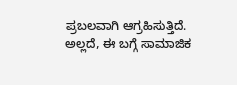ಪ್ರಬಲವಾಗಿ ಆಗ್ರಹಿಸುತ್ತಿದೆ. ಅಲ್ಲದೆ, ಈ ಬಗ್ಗೆ ಸಾಮಾಜಿಕ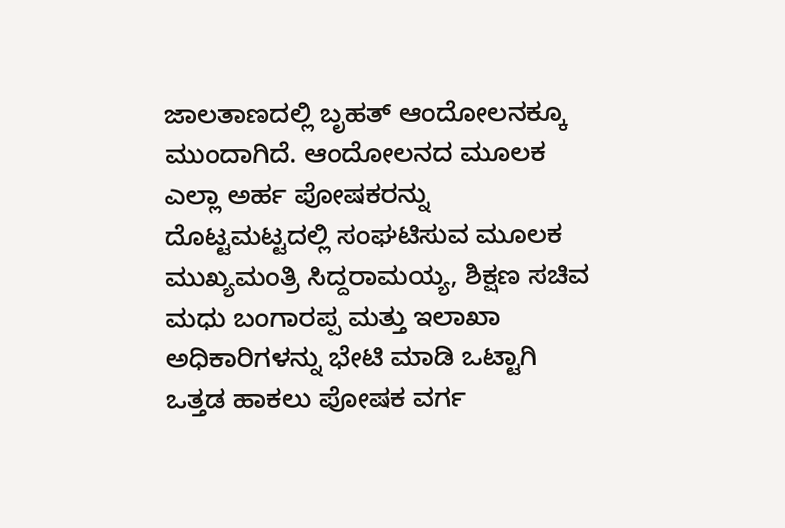ಜಾಲತಾಣದಲ್ಲಿ ಬೃಹತ್ ಆಂದೋಲನಕ್ಕೂ ಮುಂದಾಗಿದೆ. ಆಂದೋಲನದ ಮೂಲಕ ಎಲ್ಲಾ ಅರ್ಹ ಪೋಷಕರನ್ನು ದೊಟ್ಟಮಟ್ಟದಲ್ಲಿ ಸಂಘಟಿಸುವ ಮೂಲಕ ಮುಖ್ಯಮಂತ್ರಿ ಸಿದ್ದರಾಮಯ್ಯ, ಶಿಕ್ಷಣ ಸಚಿವ ಮಧು ಬಂಗಾರಪ್ಪ ಮತ್ತು ಇಲಾಖಾ ಅಧಿಕಾರಿಗಳನ್ನು ಭೇಟಿ ಮಾಡಿ ಒಟ್ಟಾಗಿ ಒತ್ತಡ ಹಾಕಲು ಪೋಷಕ ವರ್ಗ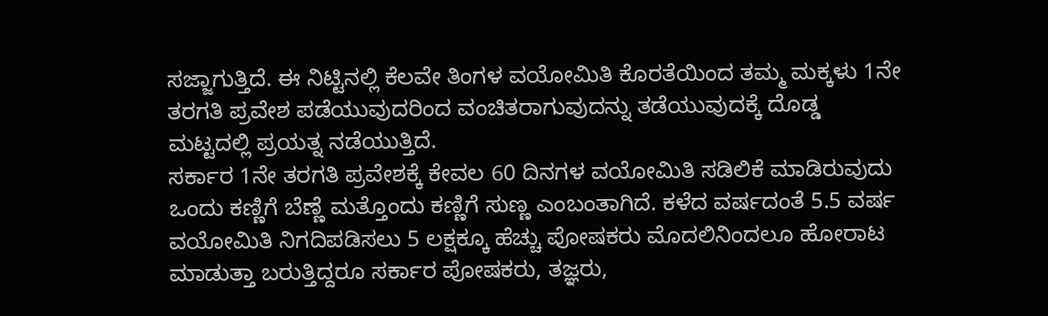ಸಜ್ಜಾಗುತ್ತಿದೆ. ಈ ನಿಟ್ಟಿನಲ್ಲಿ ಕೆಲವೇ ತಿಂಗಳ ವಯೋಮಿತಿ ಕೊರತೆಯಿಂದ ತಮ್ಮ ಮಕ್ಕಳು 1ನೇ ತರಗತಿ ಪ್ರವೇಶ ಪಡೆಯುವುದರಿಂದ ವಂಚಿತರಾಗುವುದನ್ನು ತಡೆಯುವುದಕ್ಕೆ ದೊಡ್ಡ ಮಟ್ಟದಲ್ಲಿ ಪ್ರಯತ್ನ ನಡೆಯುತ್ತಿದೆ.
ಸರ್ಕಾರ 1ನೇ ತರಗತಿ ಪ್ರವೇಶಕ್ಕೆ ಕೇವಲ 60 ದಿನಗಳ ವಯೋಮಿತಿ ಸಡಿಲಿಕೆ ಮಾಡಿರುವುದು ಒಂದು ಕಣ್ಣಿಗೆ ಬೆಣ್ಣೆ ಮತ್ತೊಂದು ಕಣ್ಣಿಗೆ ಸುಣ್ಣ ಎಂಬಂತಾಗಿದೆ. ಕಳೆದ ವರ್ಷದಂತೆ 5.5 ವರ್ಷ ವಯೋಮಿತಿ ನಿಗದಿಪಡಿಸಲು 5 ಲಕ್ಷಕ್ಕೂ ಹೆಚ್ಚು ಪೋಷಕರು ಮೊದಲಿನಿಂದಲೂ ಹೋರಾಟ ಮಾಡುತ್ತಾ ಬರುತ್ತಿದ್ದರೂ ಸರ್ಕಾರ ಪೋಷಕರು, ತಜ್ಞರು,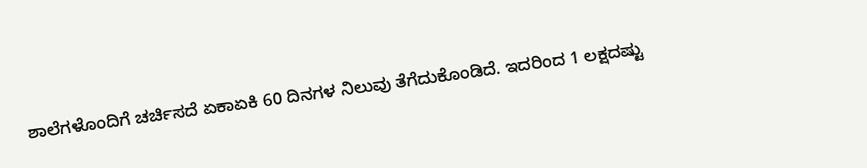ಶಾಲೆಗಳೊಂದಿಗೆ ಚರ್ಚಿಸದೆ ಏಕಾಏಕಿ 60 ದಿನಗಳ ನಿಲುವು ತೆಗೆದುಕೊಂಡಿದೆ. ಇದರಿಂದ 1 ಲಕ್ಷದಷ್ಟು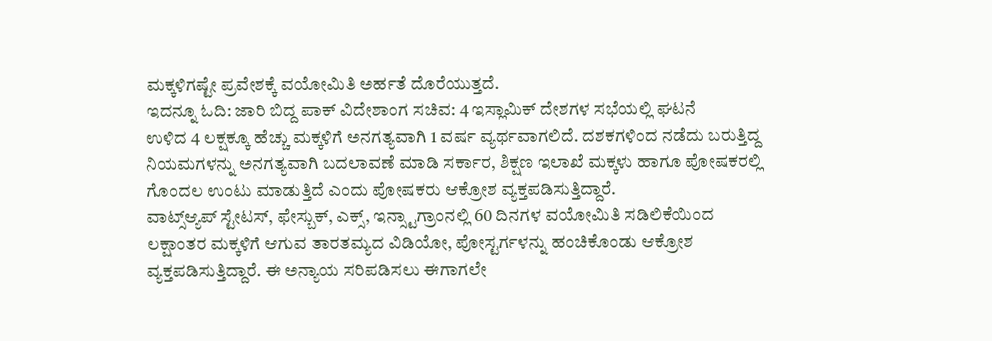ಮಕ್ಕಳಿಗಷ್ಟೇ ಪ್ರವೇಶಕ್ಕೆ ವಯೋಮಿತಿ ಅರ್ಹತೆ ದೊರೆಯುತ್ತದೆ.
ಇದನ್ನೂ ಓದಿ: ಜಾರಿ ಬಿದ್ದ ಪಾಕ್ ವಿದೇಶಾಂಗ ಸಚಿವ: 4 ಇಸ್ಲಾಮಿಕ್ ದೇಶಗಳ ಸಭೆಯಲ್ಲಿ ಘಟನೆ
ಉಳಿದ 4 ಲಕ್ಷಕ್ಕೂ ಹೆಚ್ಚು ಮಕ್ಕಳಿಗೆ ಅನಗತ್ಯವಾಗಿ 1 ವರ್ಷ ವ್ಯರ್ಥವಾಗಲಿದೆ. ದಶಕಗಳಿಂದ ನಡೆದು ಬರುತ್ತಿದ್ದ ನಿಯಮಗಳನ್ನು ಅನಗತ್ಯವಾಗಿ ಬದಲಾವಣೆ ಮಾಡಿ ಸರ್ಕಾರ, ಶಿಕ್ಷಣ ಇಲಾಖೆ ಮಕ್ಕಳು ಹಾಗೂ ಪೋಷಕರಲ್ಲಿ ಗೊಂದಲ ಉಂಟು ಮಾಡುತ್ತಿದೆ ಎಂದು ಪೋಷಕರು ಆಕ್ರೋಶ ವ್ಯಕ್ತಪಡಿಸುತ್ತಿದ್ದಾರೆ.
ವಾಟ್ಸ್ಆ್ಯಪ್ ಸ್ಟೇಟಸ್, ಫೇಸ್ಬುಕ್, ಎಕ್ಸ್, ಇನ್ಸ್ಟಾಗ್ರಾಂನಲ್ಲಿ 60 ದಿನಗಳ ವಯೋಮಿತಿ ಸಡಿಲಿಕೆಯಿಂದ ಲಕ್ಷಾಂತರ ಮಕ್ಕಳಿಗೆ ಆಗುವ ತಾರತಮ್ಯದ ವಿಡಿಯೋ, ಪೋಸ್ಟರ್ಗಳನ್ನು ಹಂಚಿಕೊಂಡು ಆಕ್ರೋಶ ವ್ಯಕ್ತಪಡಿಸುತ್ತಿದ್ದಾರೆ. ಈ ಅನ್ಯಾಯ ಸರಿಪಡಿಸಲು ಈಗಾಗಲೇ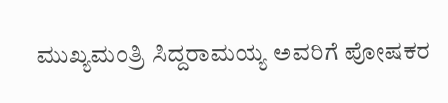ಮುಖ್ಯಮಂತ್ರಿ ಸಿದ್ದರಾಮಯ್ಯ ಅವರಿಗೆ ಪೋಷಕರ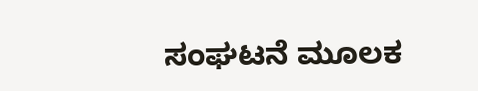ಸಂಘಟನೆ ಮೂಲಕ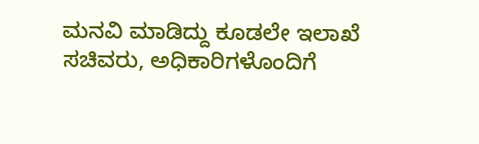ಮನವಿ ಮಾಡಿದ್ದು ಕೂಡಲೇ ಇಲಾಖೆ ಸಚಿವರು, ಅಧಿಕಾರಿಗಳೊಂದಿಗೆ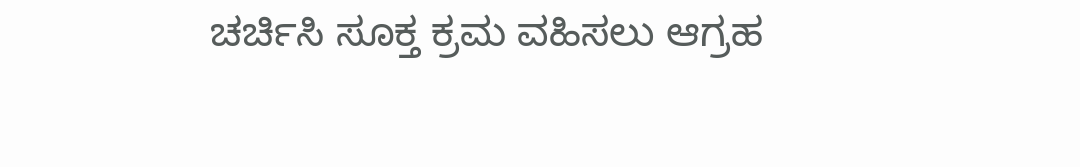ಚರ್ಚಿಸಿ ಸೂಕ್ತ ಕ್ರಮ ವಹಿಸಲು ಆಗ್ರಹ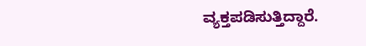ವ್ಯಕ್ತಪಡಿಸುತ್ತಿದ್ದಾರೆ.